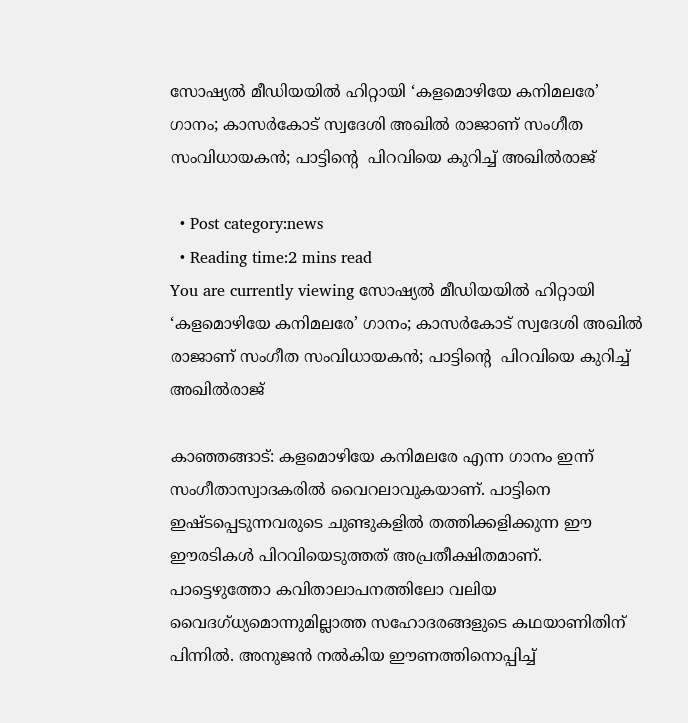സോഷ്യല്‍ മീഡിയയില്‍ ഹിറ്റായി ‘കളമൊഴിയേ കനിമലരേ’ ഗാനം; കാസര്‍കോട് സ്വദേശി അഖില്‍ രാജാണ് സംഗീത സംവിധായകന്‍; പാട്ടിന്‍റെ  പിറവിയെ കുറിച്ച് അഖില്‍രാജ്

  • Post category:news
  • Reading time:2 mins read
You are currently viewing സോഷ്യല്‍ മീഡിയയില്‍ ഹിറ്റായി ‘കളമൊഴിയേ കനിമലരേ’ ഗാനം; കാസര്‍കോട് സ്വദേശി അഖില്‍ രാജാണ് സംഗീത സംവിധായകന്‍; പാട്ടിന്‍റെ  പിറവിയെ കുറിച്ച് അഖില്‍രാജ്

കാഞ്ഞങ്ങാട്: കളമൊഴിയേ കനിമലരേ എന്ന ഗാനം ഇന്ന് സംഗീതാസ്വാദകരില്‍ വൈറലാവുകയാണ്. പാട്ടിനെ ഇഷ്ടപ്പെടുന്നവരുടെ ചുണ്ടുകളില്‍ തത്തിക്കളിക്കുന്ന ഈ ഈരടികള്‍ പിറവിയെടുത്തത് അപ്രതീക്ഷിതമാണ്. പാട്ടെഴുത്തോ കവിതാലാപനത്തിലോ വലിയ വൈദഗ്ധ്യമൊന്നുമില്ലാത്ത സഹോദരങ്ങളുടെ കഥയാണിതിന് പിന്നില്‍. അനുജന്‍ നല്‍കിയ ഈണത്തിനൊപ്പിച്ച്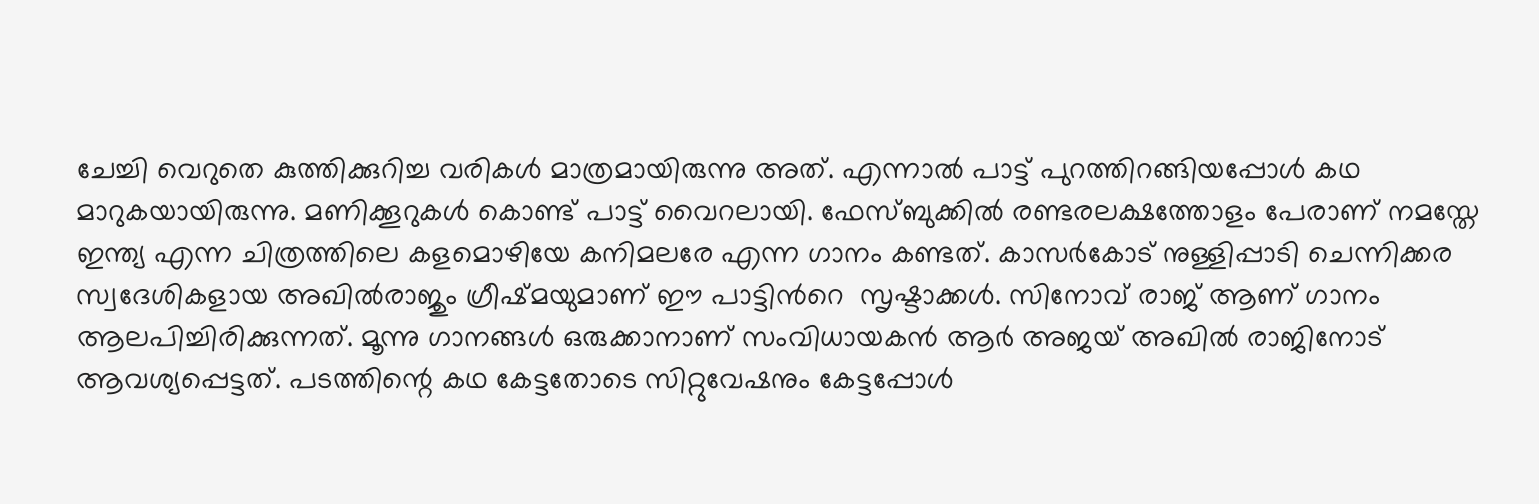ചേച്ചി വെറുതെ കുത്തിക്കുറിച്ച വരികള്‍ മാത്രമായിരുന്നു അത്. എന്നാല്‍ പാട്ട് പുറത്തിറങ്ങിയപ്പോള്‍ കഥ മാറുകയായിരുന്നു. മണിക്കൂറുകള്‍ കൊണ്ട് പാട്ട് വൈറലായി. ഫേസ്ബുക്കില്‍ രണ്ടരലക്ഷത്തോളം പേരാണ് നമസ്തേ ഇന്ത്യ എന്ന ചിത്രത്തിലെ കളമൊഴിയേ കനിമലരേ എന്ന ഗാനം കണ്ടത്. കാസര്‍കോട് നുള്ളിപ്പാടി ചെന്നിക്കര സ്വദേശികളായ അഖില്‍രാജും ഗ്രീഷ്മയുമാണ് ഈ പാട്ടിന്‍റെ  സൃഷ്ടാക്കള്‍. സിനോവ് രാജ് ആണ് ഗാനം ആലപിച്ചിരിക്കുന്നത്. മൂന്നു ഗാനങ്ങള്‍ ഒരുക്കാനാണ് സംവിധായകന്‍ ആര്‍ അജയ് അഖില്‍ രാജിനോട് ആവശ്യപ്പെട്ടത്. പടത്തിന്റെ കഥ കേട്ടതോടെ സിറ്റുവേഷനും കേട്ടപ്പോള്‍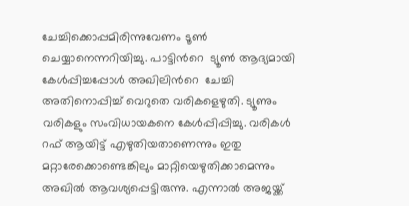ചേച്ചിക്കൊപ്പമിരിന്നുവേണം ടൂണ്‍ ചെയ്യാനെന്നറിയിച്ചു. പാട്ടിന്‍റെ  ട്യൂണ്‍ ആദ്യമായി കേള്‍പ്പിച്ചപ്പോള്‍ അഖിലിന്‍റെ  ചേച്ചി അതിനൊപ്പിച്ച് വെറുതെ വരികളെഴുതി. ട്യൂണും വരികളും സംവിധായകനെ കേള്‍പ്പിപ്പിച്ചു. വരികള്‍ റഫ് ആയിട്ട് എഴുതിയതാണെന്നും ഇതു മറ്റാരേക്കൊണ്ടെങ്കിലും മാറ്റിയെഴുതിക്കാമെന്നും അഖില്‍ ആവശ്യപ്പെട്ടിരുന്നു. എന്നാല്‍ അജയ്ക്ക്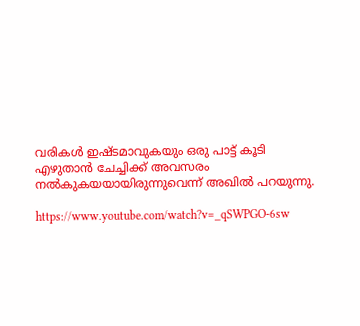വരികള്‍ ഇഷ്ടമാവുകയും ഒരു പാട്ട് കൂടി എഴുതാന്‍ ചേച്ചിക്ക് അവസരം നല്‍കുകയയായിരുന്നുവെന്ന് അഖില്‍ പറയുന്നു.

https://www.youtube.com/watch?v=_qSWPGO-6sw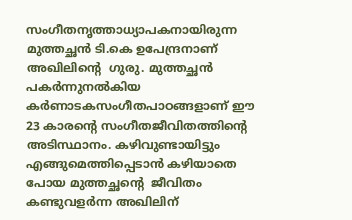സംഗീതനൃത്താധ്യാപകനായിരുന്ന മുത്തച്ഛന്‍ ടി.കെ ഉപേന്ദ്രനാണ് അഖിലിന്‍റെ  ഗുരു. മുത്തച്ഛന്‍ പകര്‍ന്നുനല്‍കിയ കര്‍ണാടകസംഗീതപാഠങ്ങളാണ് ഈ 23 കാരന്റെ സംഗീതജീവിതത്തിന്റെ അടിസ്ഥാനം. കഴിവുണ്ടായിട്ടും എങ്ങുമെത്തിപ്പെടാന്‍ കഴിയാതെ പോയ മുത്തച്ഛന്‍റെ  ജീവിതം കണ്ടുവളര്‍ന്ന അഖിലിന്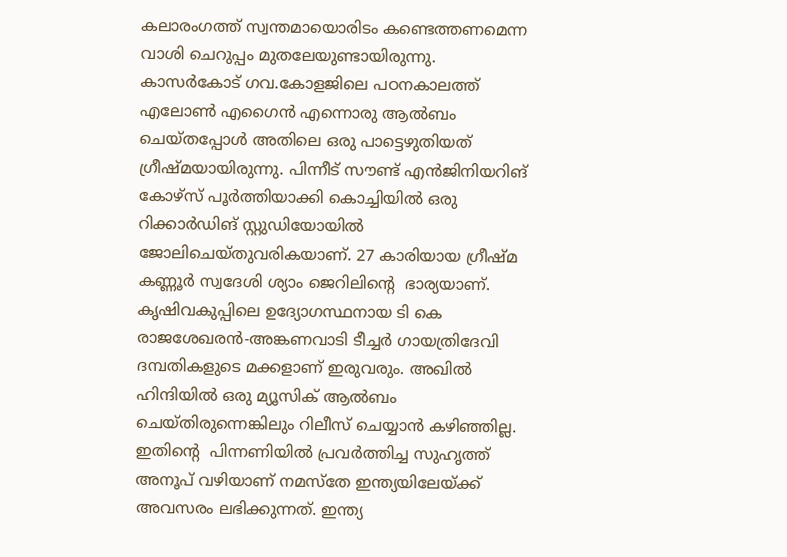കലാരംഗത്ത് സ്വന്തമായൊരിടം കണ്ടെത്തണമെന്ന വാശി ചെറുപ്പം മുതലേയുണ്ടായിരുന്നു. കാസര്‍കോട് ഗവ.കോളജിലെ പഠനകാലത്ത് എലോണ്‍ എഗൈന്‍ എന്നൊരു ആല്‍ബം ചെയ്തപ്പോള്‍ അതിലെ ഒരു പാട്ടെഴുതിയത് ഗ്രീഷ്മയായിരുന്നു. പിന്നീട് സൗണ്ട് എന്‍ജിനിയറിങ് കോഴ്സ് പൂര്‍ത്തിയാക്കി കൊച്ചിയില്‍ ഒരു റിക്കാര്‍ഡിങ് സ്റ്റുഡിയോയില്‍ ജോലിചെയ്തുവരികയാണ്. 27 കാരിയായ ഗ്രീഷ്മ കണ്ണൂര്‍ സ്വദേശി ശ്യാം ജെറിലിന്‍റെ  ഭാര്യയാണ്. കൃഷിവകുപ്പിലെ ഉദ്യോഗസ്ഥനായ ടി കെ രാജശേഖരന്‍-അങ്കണവാടി ടീച്ചര്‍ ഗായത്രിദേവി ദമ്പതികളുടെ മക്കളാണ് ഇരുവരും. അഖില്‍ ഹിന്ദിയില്‍ ഒരു മ്യൂസിക് ആല്‍ബം ചെയ്തിരുന്നെങ്കിലും റിലീസ് ചെയ്യാന്‍ കഴിഞ്ഞില്ല. ഇതിന്‍റെ  പിന്നണിയില്‍ പ്രവര്‍ത്തിച്ച സുഹൃത്ത് അനൂപ് വഴിയാണ് നമസ്തേ ഇന്ത്യയിലേയ്ക്ക് അവസരം ലഭിക്കുന്നത്. ഇന്ത്യ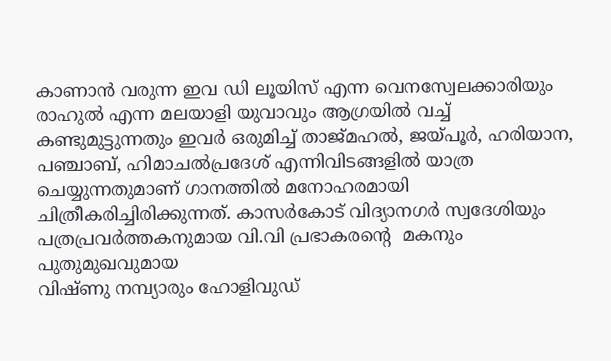കാണാന്‍ വരുന്ന ഇവ ഡി ലൂയിസ് എന്ന വെനസ്വേലക്കാരിയും രാഹുല്‍ എന്ന മലയാളി യുവാവും ആഗ്രയില്‍ വച്ച് കണ്ടുമുട്ടുന്നതും ഇവര്‍ ഒരുമിച്ച് താജ്മഹല്‍, ജയ്പൂര്‍, ഹരിയാന, പഞ്ചാബ്, ഹിമാചല്‍പ്രദേശ് എന്നിവിടങ്ങളില്‍ യാത്ര ചെയ്യുന്നതുമാണ് ഗാനത്തില്‍ മനോഹരമായി ചിത്രീകരിച്ചിരിക്കുന്നത്. കാസര്‍കോട് വിദ്യാനഗര്‍ സ്വദേശിയും പത്രപ്രവര്‍ത്തകനുമായ വി.വി പ്രഭാകരന്‍റെ  മകനും പുതുമുഖവുമായ
വിഷ്ണു നമ്പ്യാരും ഹോളിവുഡ്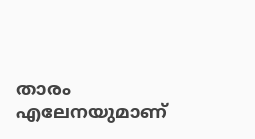താരം എലേനയുമാണ്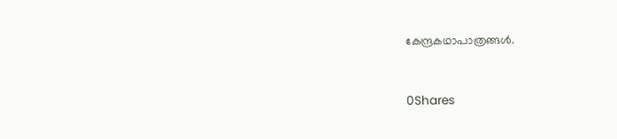കേന്ദ്രകഥാപാത്രങ്ങള്‍.



0Shares